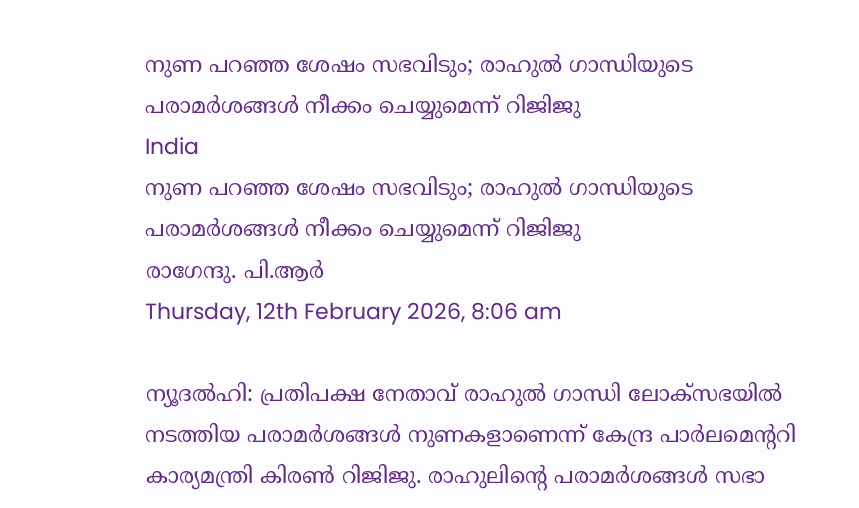നുണ പറഞ്ഞ ശേഷം സഭവിടും; രാഹുല്‍ ഗാന്ധിയുടെ പരാമര്‍ശങ്ങള്‍ നീക്കം ചെയ്യുമെന്ന് റിജിജു
India
നുണ പറഞ്ഞ ശേഷം സഭവിടും; രാഹുല്‍ ഗാന്ധിയുടെ പരാമര്‍ശങ്ങള്‍ നീക്കം ചെയ്യുമെന്ന് റിജിജു
രാഗേന്ദു. പി.ആര്‍
Thursday, 12th February 2026, 8:06 am

ന്യൂദല്‍ഹി: പ്രതിപക്ഷ നേതാവ് രാഹുല്‍ ഗാന്ധി ലോക്‌സഭയിൽ നടത്തിയ പരാമര്‍ശങ്ങള്‍ നുണകളാണെന്ന് കേന്ദ്ര പാര്‍ലമെന്ററി കാര്യമന്ത്രി കിരണ്‍ റിജിജു. രാഹുലിന്റെ പരാമര്‍ശങ്ങള്‍ സഭാ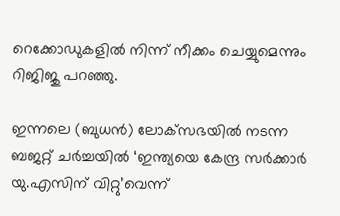റെക്കോഡുകളില്‍ നിന്ന് നീക്കം ചെയ്യുമെന്നും റിജിജു പറഞ്ഞു.

ഇന്നലെ (ബുധന്‍) ലോക്‌സഭയില്‍ നടന്ന ബജറ്റ് ചര്‍ച്ചയില്‍ ‘ഇന്ത്യയെ കേന്ദ്ര സര്‍ക്കാര്‍ യു.എസിന് വിറ്റു’വെന്ന്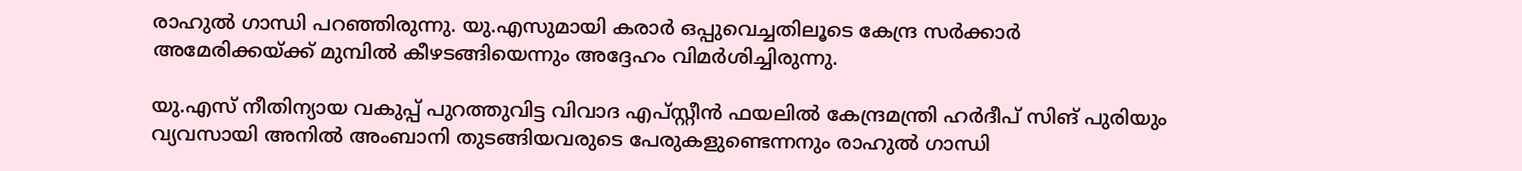രാഹുല്‍ ഗാന്ധി പറഞ്ഞിരുന്നു. യു.എസുമായി കരാര്‍ ഒപ്പുവെച്ചതിലൂടെ കേന്ദ്ര സര്‍ക്കാര്‍ അമേരിക്കയ്ക്ക് മുമ്പില്‍ കീഴടങ്ങിയെന്നും അദ്ദേഹം വിമര്‍ശിച്ചിരുന്നു.

യു.എസ് നീതിന്യായ വകുപ്പ് പുറത്തുവിട്ട വിവാദ എപ്സ്റ്റീന്‍ ഫയലില്‍ കേന്ദ്രമന്ത്രി ഹര്‍ദീപ് സിങ് പുരിയും വ്യവസായി അനില്‍ അംബാനി തുടങ്ങിയവരുടെ പേരുകളുണ്ടെന്നനും രാഹുല്‍ ഗാന്ധി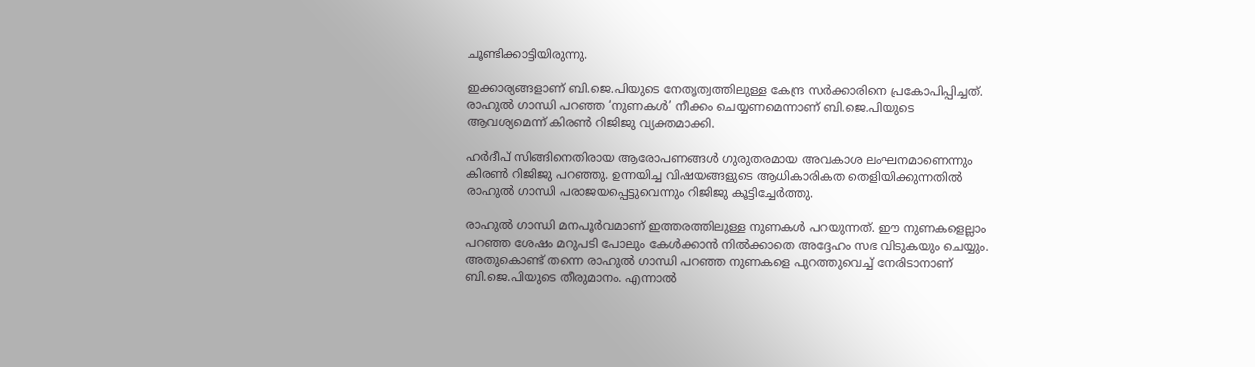ചൂണ്ടിക്കാട്ടിയിരുന്നു.

ഇക്കാര്യങ്ങളാണ് ബി.ജെ.പിയുടെ നേതൃത്വത്തിലുള്ള കേന്ദ്ര സര്‍ക്കാരിനെ പ്രകോപിപ്പിച്ചത്. രാഹുല്‍ ഗാന്ധി പറഞ്ഞ ‘നുണകള്‍’ നീക്കം ചെയ്യണമെന്നാണ് ബി.ജെ.പിയുടെ ആവശ്യമെന്ന് കിരണ്‍ റിജിജു വ്യക്തമാക്കി.

ഹര്‍ദീപ് സിങ്ങിനെതിരായ ആരോപണങ്ങള്‍ ഗുരുതരമായ അവകാശ ലംഘനമാണെന്നും കിരണ്‍ റിജിജു പറഞ്ഞു. ഉന്നയിച്ച വിഷയങ്ങളുടെ ആധികാരികത തെളിയിക്കുന്നതില്‍ രാഹുല്‍ ഗാന്ധി പരാജയപ്പെട്ടുവെന്നും റിജിജു കൂട്ടിച്ചേര്‍ത്തു.

രാഹുല്‍ ഗാന്ധി മനപൂര്‍വമാണ് ഇത്തരത്തിലുള്ള നുണകള്‍ പറയുന്നത്. ഈ നുണകളെല്ലാം പറഞ്ഞ ശേഷം മറുപടി പോലും കേള്‍ക്കാന്‍ നില്‍ക്കാതെ അദ്ദേഹം സഭ വിടുകയും ചെയ്യും. അതുകൊണ്ട് തന്നെ രാഹുല്‍ ഗാന്ധി പറഞ്ഞ നുണകളെ പുറത്തുവെച്ച് നേരിടാനാണ് ബി.ജെ.പിയുടെ തീരുമാനം. എന്നാല്‍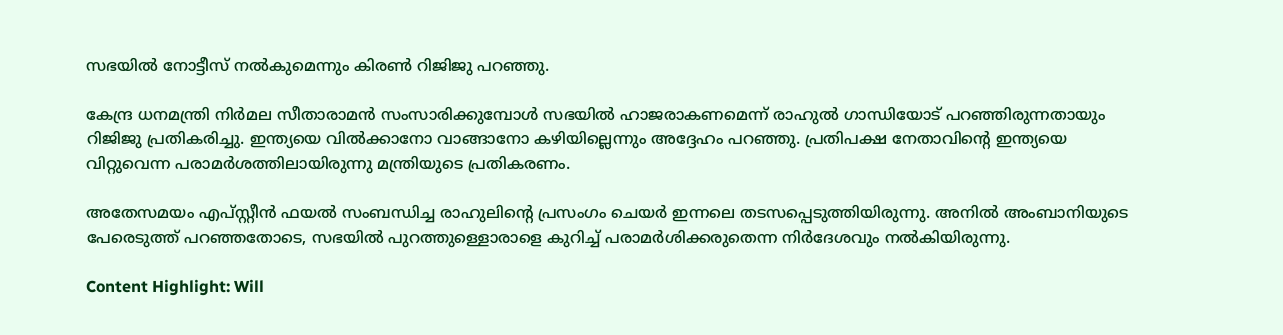സഭയില്‍ നോട്ടീസ് നല്‍കുമെന്നും കിരണ്‍ റിജിജു പറഞ്ഞു.

കേന്ദ്ര ധനമന്ത്രി നിര്‍മല സീതാരാമന്‍ സംസാരിക്കുമ്പോള്‍ സഭയില്‍ ഹാജരാകണമെന്ന് രാഹുല്‍ ഗാന്ധിയോട് പറഞ്ഞിരുന്നതായും റിജിജു പ്രതികരിച്ചു. ഇന്ത്യയെ വിൽക്കാനോ വാങ്ങാനോ കഴിയില്ലെന്നും അദ്ദേഹം പറഞ്ഞു. പ്രതിപക്ഷ നേതാവിന്റെ ഇന്ത്യയെ വിറ്റുവെന്ന പരാമര്‍ശത്തിലായിരുന്നു മന്ത്രിയുടെ പ്രതികരണം.

അതേസമയം എപ്സ്റ്റീന്‍ ഫയല്‍ സംബന്ധിച്ച രാഹുലിന്റെ പ്രസംഗം ചെയര്‍ ഇന്നലെ തടസപ്പെടുത്തിയിരുന്നു. അനില്‍ അംബാനിയുടെ പേരെടുത്ത് പറഞ്ഞതോടെ, സഭയില്‍ പുറത്തുള്ളൊരാളെ കുറിച്ച് പരാമര്‍ശിക്കരുതെന്ന നിര്‍ദേശവും നല്‍കിയിരുന്നു.

Content Highlight: Will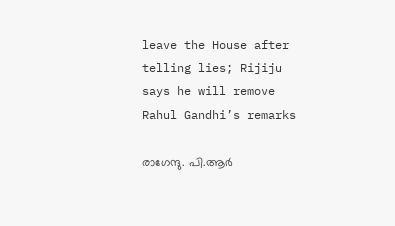leave the House after telling lies; Rijiju says he will remove Rahul Gandhi’s remarks

രാഗേന്ദു. പി.ആര്‍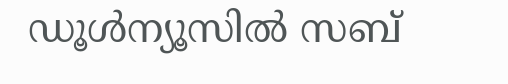ഡൂള്‍ന്യൂസില്‍ സബ്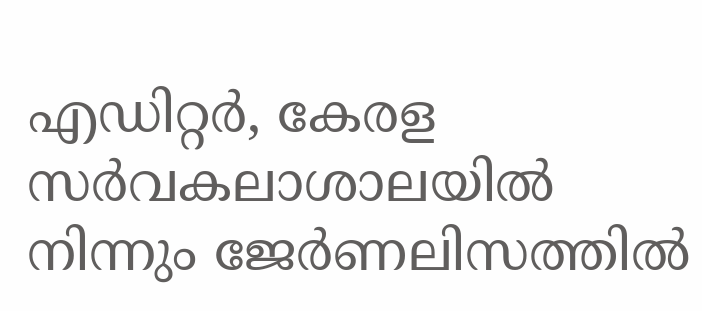എഡിറ്റര്‍, കേരള സര്‍വകലാശാലയില്‍ നിന്നും ജേര്‍ണലിസത്തില്‍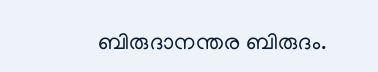ബിരുദാനന്തര ബിരുദം.